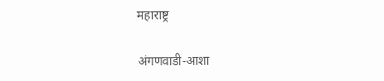महाराष्ट्र

अंगणवाडी-आशा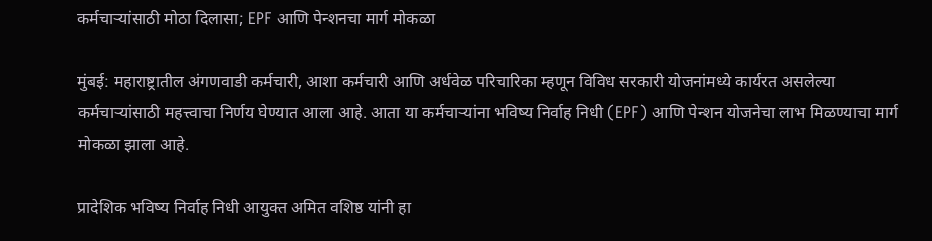कर्मचाऱ्यांसाठी मोठा दिलासा; EPF आणि पेन्शनचा मार्ग मोकळा

मुंबई: महाराष्ट्रातील अंगणवाडी कर्मचारी, आशा कर्मचारी आणि अर्धवेळ परिचारिका म्हणून विविध सरकारी योजनांमध्ये कार्यरत असलेल्या कर्मचाऱ्यांसाठी महत्त्वाचा निर्णय घेण्यात आला आहे. आता या कर्मचाऱ्यांना भविष्य निर्वाह निधी (EPF) आणि पेन्शन योजनेचा लाभ मिळण्याचा मार्ग मोकळा झाला आहे.

प्रादेशिक भविष्य निर्वाह निधी आयुक्त अमित वशिष्ठ यांनी हा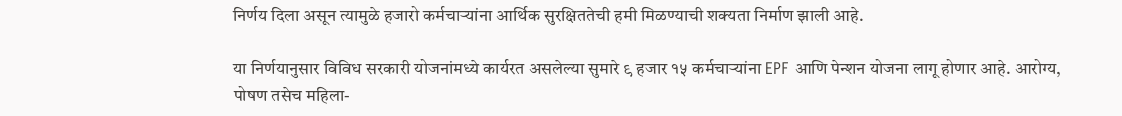निर्णय दिला असून त्यामुळे हजारो कर्मचाऱ्यांना आर्थिक सुरक्षिततेची हमी मिळण्याची शक्यता निर्माण झाली आहे.

या निर्णयानुसार विविध सरकारी योजनांमध्ये कार्यरत असलेल्या सुमारे ९ हजार १५ कर्मचाऱ्यांना EPF आणि पेन्शन योजना लागू होणार आहे. आरोग्य, पोषण तसेच महिला-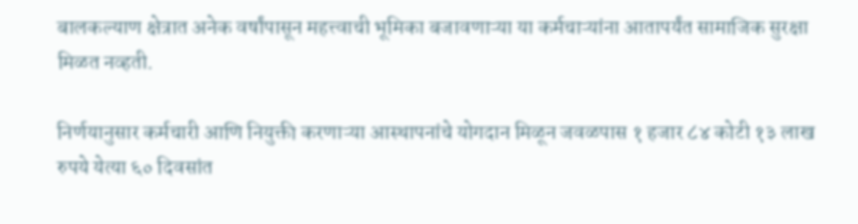बालकल्याण क्षेत्रात अनेक वर्षांपासून महत्त्वाची भूमिका बजावणाऱ्या या कर्मचाऱ्यांना आतापर्यंत सामाजिक सुरक्षा मिळत नव्हती.

निर्णयानुसार कर्मचारी आणि नियुक्ती करणाऱ्या आस्थापनांचे योगदान मिळून जवळपास १ हजार ८४ कोटी १३ लाख रुपये येत्या ६० दिवसांत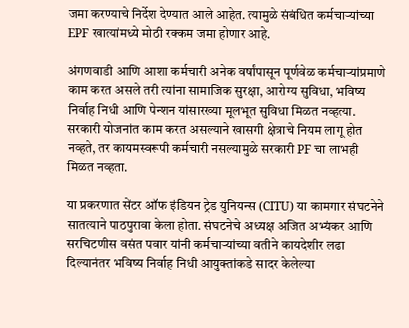जमा करण्याचे निर्देश देण्यात आले आहेत. त्यामुळे संबंधित कर्मचाऱ्यांच्या EPF खात्यांमध्ये मोठी रक्कम जमा होणार आहे.

अंगणवाडी आणि आशा कर्मचारी अनेक वर्षांपासून पूर्णवेळ कर्मचाऱ्यांप्रमाणे काम करत असले तरी त्यांना सामाजिक सुरक्षा, आरोग्य सुविधा, भविष्य निर्वाह निधी आणि पेन्शन यांसारख्या मूलभूत सुविधा मिळत नव्हत्या. सरकारी योजनांत काम करत असल्याने खासगी क्षेत्राचे नियम लागू होत नव्हते, तर कायमस्वरूपी कर्मचारी नसल्यामुळे सरकारी PF चा लाभही मिळत नव्हता.

या प्रकरणात सेंटर ऑफ इंडियन ट्रेड युनियन्स (CITU) या कामगार संघटनेने सातत्याने पाठपुरावा केला होता. संघटनेचे अध्यक्ष अजित अभ्यंकर आणि सरचिटणीस वसंत पवार यांनी कर्मचाऱ्यांच्या वतीने कायदेशीर लढा दिल्यानंतर भविष्य निर्वाह निधी आयुक्तांकडे सादर केलेल्या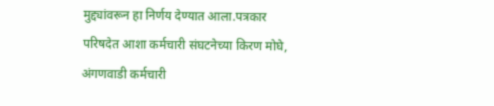मुद्द्यांवरून हा निर्णय देण्यात आला.पत्रकार परिषदेत आशा कर्मचारी संघटनेच्या किरण मोघे, अंगणवाडी कर्मचारी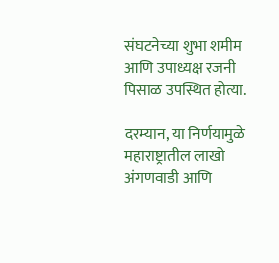संघटनेच्या शुभा शमीम आणि उपाध्यक्ष रजनी पिसाळ उपस्थित होत्या.

दरम्यान, या निर्णयामुळे महाराष्ट्रातील लाखो अंगणवाडी आणि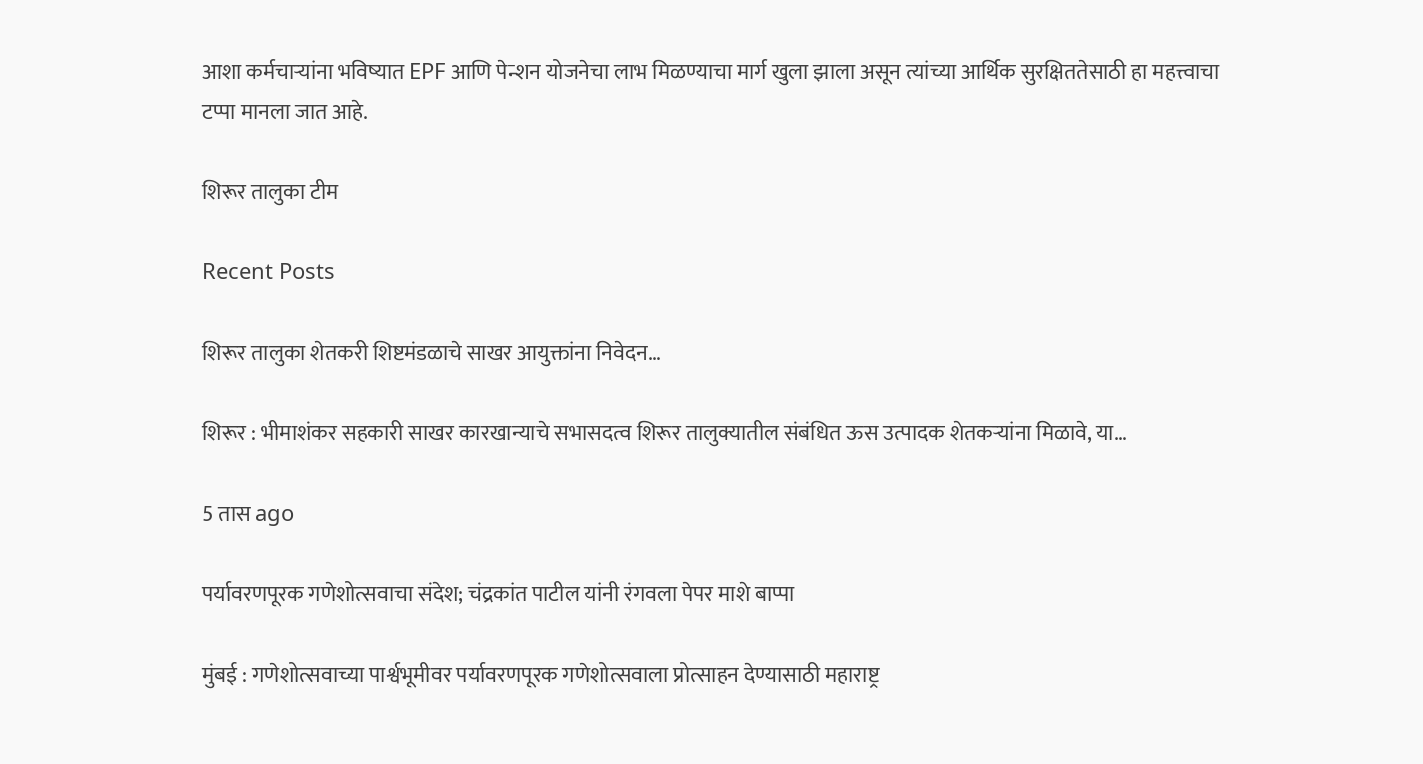आशा कर्मचाऱ्यांना भविष्यात EPF आणि पेन्शन योजनेचा लाभ मिळण्याचा मार्ग खुला झाला असून त्यांच्या आर्थिक सुरक्षिततेसाठी हा महत्त्वाचा टप्पा मानला जात आहे.

शिरूर तालुका टीम

Recent Posts

शिरूर तालुका शेतकरी शिष्टमंडळाचे साखर आयुक्तांना निवेदन…

शिरूर : भीमाशंकर सहकारी साखर कारखान्याचे सभासदत्व शिरूर तालुक्यातील संबंधित ऊस उत्पादक शेतकऱ्यांना मिळावे, या…

5 तास ago

पर्यावरणपूरक गणेशोत्सवाचा संदेश; चंद्रकांत पाटील यांनी रंगवला पेपर माशे बाप्पा

मुंबई : गणेशोत्सवाच्या पार्श्वभूमीवर पर्यावरणपूरक गणेशोत्सवाला प्रोत्साहन देण्यासाठी महाराष्ट्र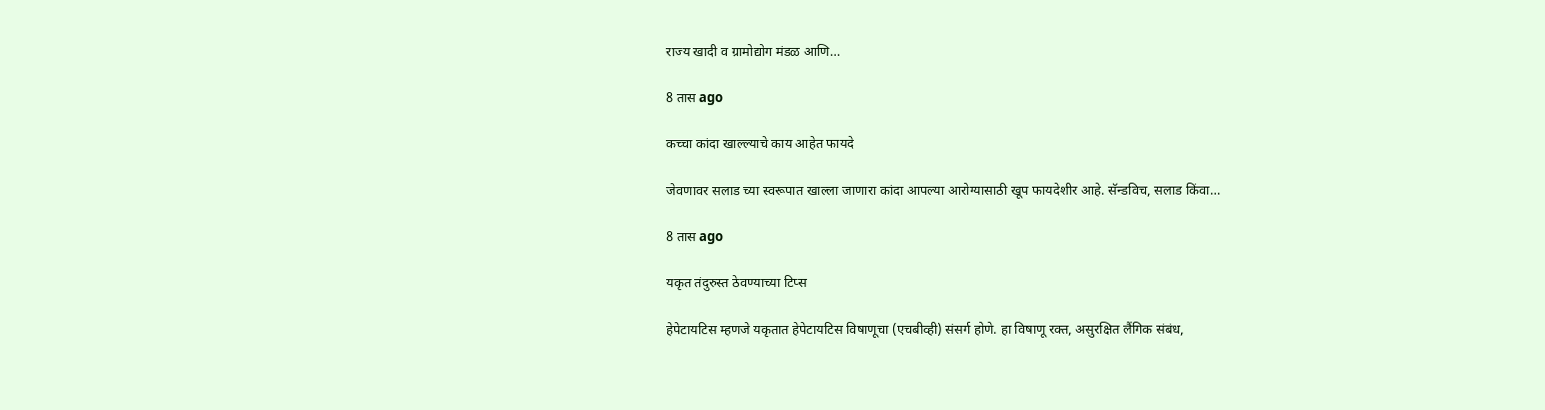राज्य खादी व ग्रामोद्योग मंडळ आणि…

8 तास ago

कच्चा कांदा खाल्ल्याचे काय आहेत फायदे

जेवणावर सलाड च्या स्वरूपात खाल्ला जाणारा कांदा आपल्या आरोग्यासाठी खूप फायदेशीर आहे. सॅन्डविच, सलाड किंवा…

8 तास ago

यकृत तंदुरुस्त ठेवण्याच्या टिप्स

हेपेटायटिस म्हणजे यकृतात हेपेटायटिस विषाणूचा (एचबीव्ही) संसर्ग होणे. हा विषाणू रक्त, असुरक्षित लैंगिक संबंध,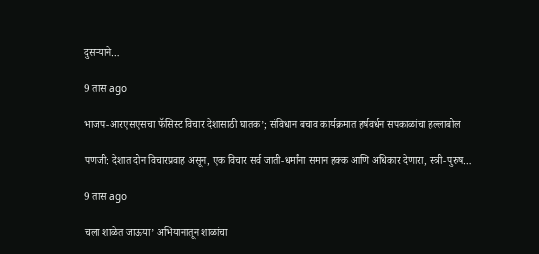दुसर्‍याने…

9 तास ago

भाजप-आरएसएसचा फॅसिस्ट विचार देशासाठी घातक’; संविधान बचाव कार्यक्रमात हर्षवर्धन सपकाळांचा हल्लाबोल

पणजी: देशात दोन विचारप्रवाह असून, एक विचार सर्व जाती-धर्मांना समान हक्क आणि अधिकार देणारा, स्त्री-पुरुष…

9 तास ago

चला शाळेत जाऊया’ अभियानातून शाळांचा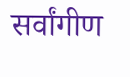सर्वांगीण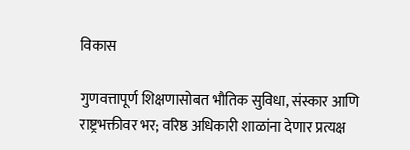विकास

गुणवत्तापूर्ण शिक्षणासोबत भौतिक सुविधा, संस्कार आणि राष्ट्रभक्तीवर भर; वरिष्ठ अधिकारी शाळांना देणार प्रत्यक्ष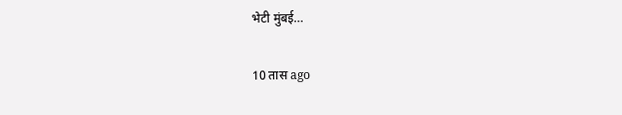भेटी मुंबई…

10 तास ago